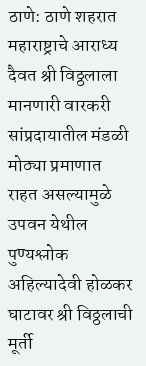ठाणे: ठाणे शहरात महाराष्ट्राचे आराध्य दैवत श्री विठ्ठलाला मानणारी वारकरी सांप्रदायातील मंडळी मोठ्या प्रमाणात राहत असल्यामुळे उपवन येथील पुण्यश्लोक अहिल्यादेवी होळकर घाटावर श्री विठ्ठलाची मूर्ती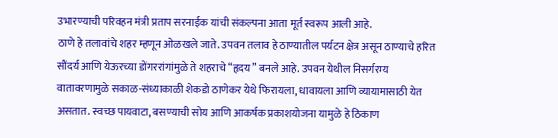उभारण्याची परिवहन मंत्री प्रताप सरनाईक यांची संकल्पना आता मूर्त स्वरूप आली आहे.
ठाणे हे तलावांचे शहर म्हणून ओळखले जाते. उपवन तलाव हे ठाण्यातील पर्यटन क्षेत्र असून ठाण्याचे हरित सौंदर्य आणि येऊरच्या डोंगररांगांमुळे ते शहराचे “हृदय” बनले आहे. उपवन येथील निसर्गरम्य वातावरणामुळे सकाळ-संध्याकाळी शेकडो ठाणेकर येथे फिरायला, धावायला आणि व्यायामासाठी येत असतात. स्वच्छ पायवाटा, बसण्याची सोय आणि आकर्षक प्रकाशयोजना यामुळे हे ठिकाण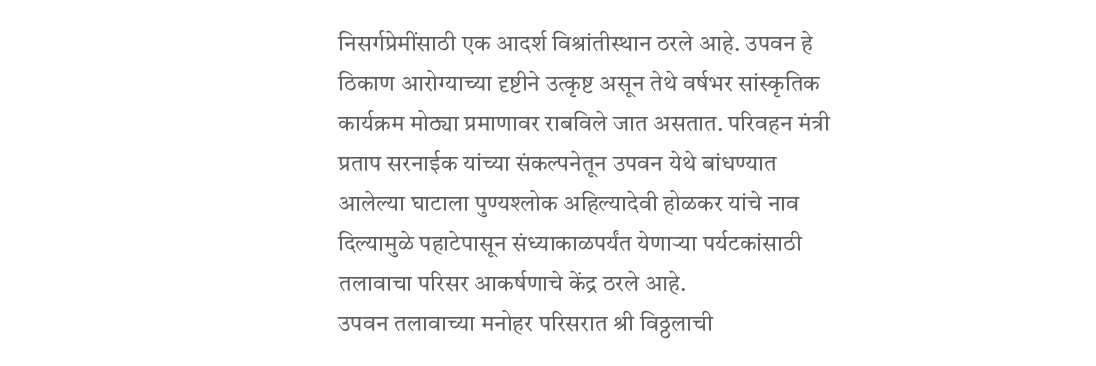निसर्गप्रेमींसाठी एक आदर्श विश्रांतीस्थान ठरले आहे. उपवन हे ठिकाण आरोग्याच्या दृष्टीने उत्कृष्ट असून तेथे वर्षभर सांस्कृतिक कार्यक्रम मोठ्या प्रमाणावर राबविले जात असतात. परिवहन मंत्री प्रताप सरनाईक यांच्या संकल्पनेतून उपवन येथे बांधण्यात आलेल्या घाटाला पुण्यश्लोक अहिल्यादेवी होळकर यांचे नाव दिल्यामुळे पहाटेपासून संध्याकाळपर्यंत येणाऱ्या पर्यटकांसाठी तलावाचा परिसर आकर्षणाचे केंद्र ठरले आहे.
उपवन तलावाच्या मनोहर परिसरात श्री विठ्ठलाची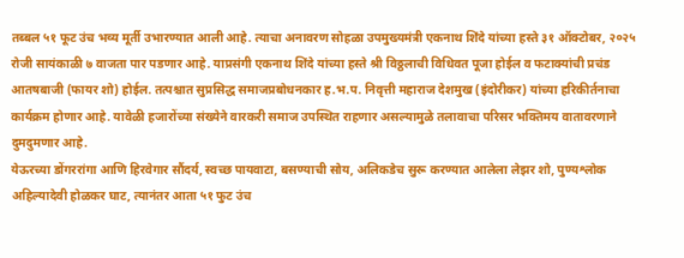तब्बल ५१ फूट उंच भव्य मूर्ती उभारण्यात आली आहे. त्याचा अनावरण सोहळा उपमुख्यमंत्री एकनाथ शिंदे यांच्या हस्ते ३१ ऑक्टोबर, २०२५ रोजी सायंकाळी ७ वाजता पार पडणार आहे. याप्रसंगी एकनाथ शिंदे यांच्या हस्ते श्री विठ्ठलाची विधिवत पूजा होईल व फटाक्यांची प्रचंड आतषबाजी (फायर शो) होईल. तत्पश्चात सुप्रसिद्ध समाजप्रबोधनकार ह.भ.प. निवृत्ती महाराज देशमुख (इंदोरीकर) यांच्या हरिकीर्तनाचा कार्यक्रम होणार आहे. यावेळी हजारोंच्या संख्येने वारकरी समाज उपस्थित राहणार असल्यामुळे तलावाचा परिसर भक्तिमय वातावरणाने दुमदुमणार आहे.
येऊरच्या डोंगररांगा आणि हिरवेगार सौंदर्य, स्वच्छ पायवाटा, बसण्याची सोय, अलिकडेच सुरू करण्यात आलेला लेझर शो, पुण्यश्लोक अहिल्यादेवी होळकर घाट, त्यानंतर आता ५१ फुट उंच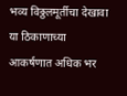भव्य विठ्ठलमूर्तीचा देखावा या ठिकाणाच्या आकर्षणात अधिक भर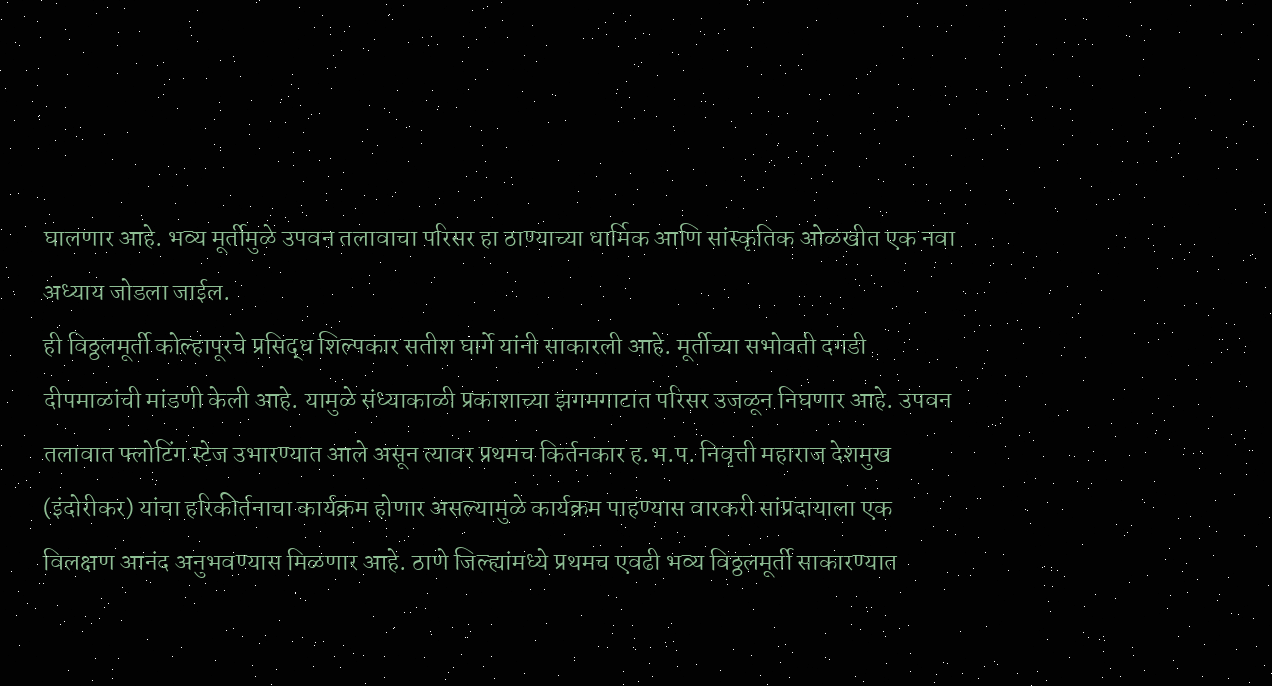घालणार आहे. भव्य मूर्तीमुळे उपवन तलावाचा परिसर हा ठाण्याच्या धार्मिक आणि सांस्कृतिक ओळखीत एक नवा अध्याय जोडला जाईल.
ही विठ्ठलमूर्ती कोल्हापूरचे प्रसिद्ध शिल्पकार सतीश घार्गे यांनी साकारली आहे. मूर्तीच्या सभोवती दगडी दीपमाळांची मांडणी केली आहे. यामुळे संध्याकाळी प्रकाशाच्या झगमगाटात परिसर उजळून निघणार आहे. उपवन तलावात फ्लोटिंग स्टेज उभारण्यात आले असून त्यावर प्रथमच किर्तनकार ह.भ.प. निवृत्ती महाराज देशमुख (इंदोरीकर) यांचा हरिकीर्तनाचा कार्यक्रम होणार असल्यामुळे कार्यक्रम पाहण्यास वारकरी सांप्रदायाला एक विलक्षण आनंद अनुभवण्यास मिळणार आहे. ठाणे जिल्ह्यांमध्ये प्रथमच एवढी भव्य विठ्ठलमूर्ती साकारण्यात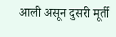आली असून दुसरी मूर्ती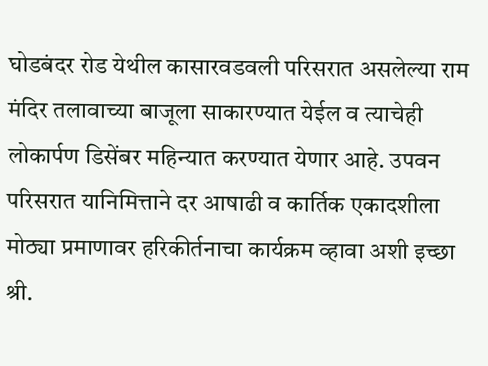घोडबंदर रोड येथील कासारवडवली परिसरात असलेल्या राम मंदिर तलावाच्या बाजूला साकारण्यात येईल व त्याचेही लोकार्पण डिसेंबर महिन्यात करण्यात येणार आहे. उपवन परिसरात यानिमित्ताने दर आषाढी व कार्तिक एकादशीला मोठ्या प्रमाणावर हरिकीर्तनाचा कार्यक्रम व्हावा अशी इच्छा श्री.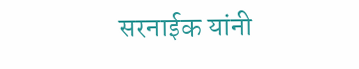सरनाईक यांनी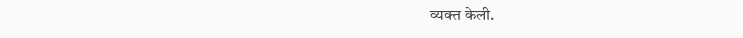व्यक्त केली.